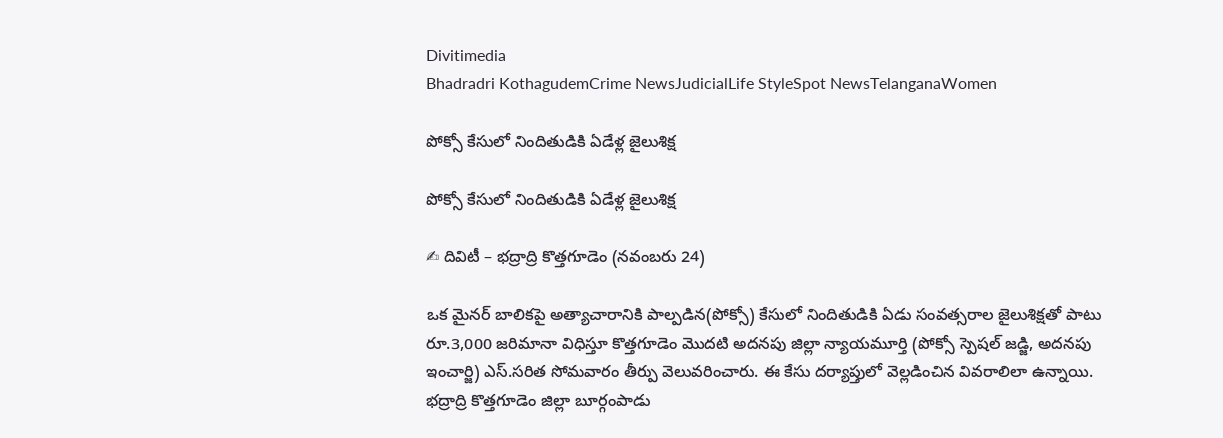Divitimedia
Bhadradri KothagudemCrime NewsJudicialLife StyleSpot NewsTelanganaWomen

పోక్సో కేసులో నిందితుడికి ఏడేళ్ల జైలుశిక్ష

పోక్సో కేసులో నిందితుడికి ఏడేళ్ల జైలుశిక్ష

✍ దివిటీ – భద్రాద్రి కొత్తగూడెం (నవంబరు 24)

ఒక మైనర్ బాలికపై అత్యాచారానికి పాల్పడిన(పోక్సో) కేసులో నిందితుడికి ఏడు సంవత్సరాల జైలుశిక్షతో పాటు రూ.3,000 జరిమానా విధిస్తూ కొత్తగూడెం మొదటి అదనపు జిల్లా న్యాయమూర్తి (పోక్సో స్పెషల్ జడ్జి, అదనపు ఇంచార్జి) ఎస్.సరిత సోమవారం తీర్పు వెలువరించారు. ఈ కేసు దర్యాప్తులో వెల్లడించిన వివరాలిలా ఉన్నాయి. భద్రాద్రి కొత్తగూడెం జిల్లా బూర్గంపాడు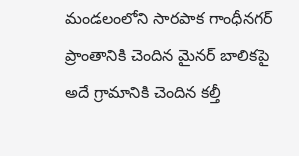మండలంలోని సారపాక గాంధీనగర్ ప్రాంతానికి చెందిన మైనర్ బాలికపై అదే గ్రామానికి చెందిన కల్తీ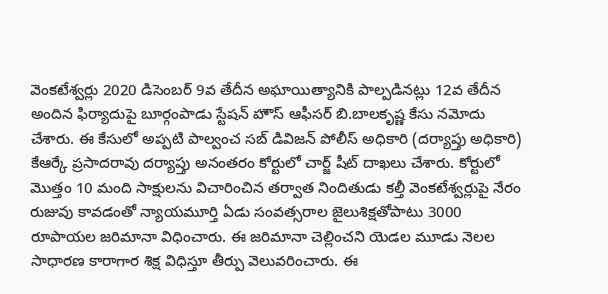వెంకటేశ్వర్లు 2020 డిసెంబర్ 9వ తేదీన అఘాయిత్యానికి పాల్పడినట్లు 12వ తేదీన అందిన ఫిర్యాదుపై బూర్గంపాడు స్టేషన్ హౌస్ ఆఫీసర్ బి.బాలకృష్ణ కేసు నమోదు చేశారు. ఈ కేసులో అప్పటి పాల్వంచ సబ్ డివిజన్ పోలీస్ అధికారి (దర్యాప్తు అధికారి) కేఆర్కే ప్రసాదరావు దర్యాప్తు అనంతరం కోర్టులో చార్జ్ షీట్ దాఖలు చేశారు. కోర్టులో మొత్తం 10 మంది సాక్షులను విచారించిన తర్వాత నిందితుడు కల్తీ వెంకటేశ్వర్లుపై నేరం రుజువు కావడంతో న్యాయమూర్తి ఏడు సంవత్సరాల జైలుశిక్షతోపాటు 3000 రూపాయల జరిమానా విధించారు. ఈ జరిమానా చెల్లించని యెడల మూడు నెలల సాధారణ కారాగార శిక్ష విధిస్తూ తీర్పు వెలువరించారు. ఈ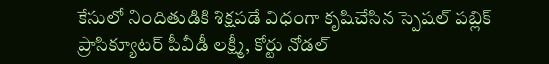కేసులో నిందితుడికి శిక్షపడే విధంగా కృషిచేసిన స్పెషల్ పబ్లిక్ ప్రాసిక్యూటర్ పీవీడీ లక్ష్మీ, కోర్టు నోడల్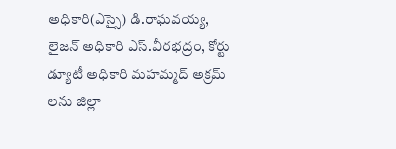అధికారి(ఎస్సై) డి.రాఘవయ్య, లైజన్ అధికారి ఎస్.వీరభద్రం, కోర్టు డ్యూటీ అధికారి మహమ్మద్ అక్రమ్ లను జిల్లా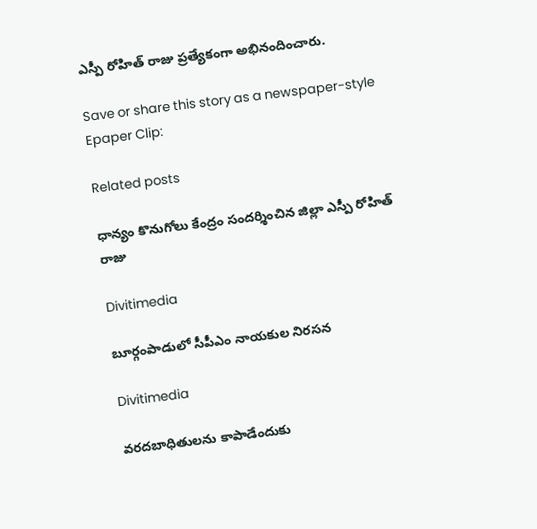ఎస్పీ రోహిత్ రాజు ప్రత్యేకంగా అభినందించారు.

Save or share this story as a newspaper-style Epaper Clip:

Related posts

ధాన్యం కొనుగోలు కేంద్రం సందర్శించిన జిల్లా ఎస్పీ రోహిత్ రాజు

Divitimedia

బూర్గంపాడులో సీపీఎం నాయకుల నిరసన

Divitimedia

వరదబాధితులను కాపాడేందుకు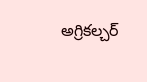అగ్రికల్చర్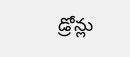డ్రోన్లు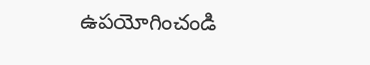ఉపయోగించండి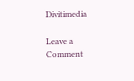Divitimedia

Leave a Comment